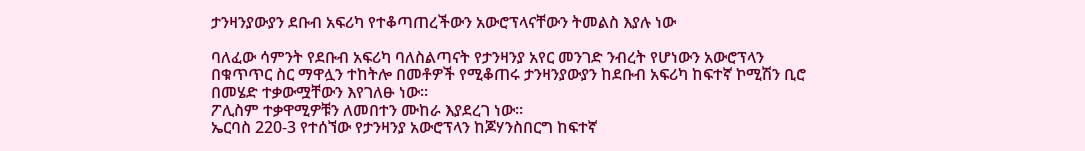ታንዛንያውያን ደቡብ አፍሪካ የተቆጣጠረችውን አውሮፕላናቸውን ትመልስ እያሉ ነው

ባለፈው ሳምንት የደቡብ አፍሪካ ባለስልጣናት የታንዛንያ አየር መንገድ ንብረት የሆነውን አውሮፕላን በቁጥጥር ስር ማዋሏን ተከትሎ በመቶዎች የሚቆጠሩ ታንዛንያውያን ከደቡብ አፍሪካ ከፍተኛ ኮሚሽን ቢሮ በመሄድ ተቃውሟቸውን እየገለፁ ነው።
ፖሊስም ተቃዋሚዎቹን ለመበተን ሙከራ እያደረገ ነው።
ኤርባስ 220-3 የተሰኘው የታንዛንያ አውሮፕላን ከጆሃንስበርግ ከፍተኛ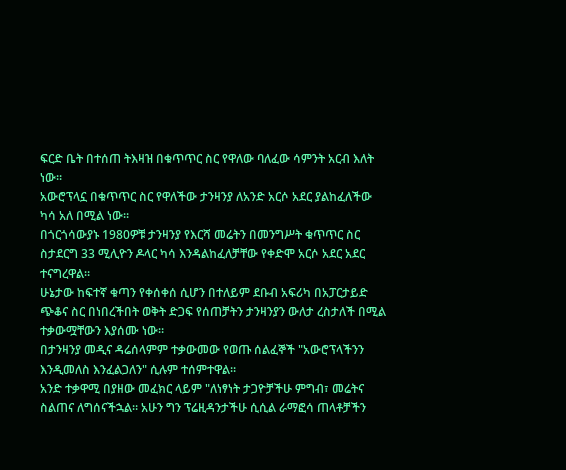ፍርድ ቤት በተሰጠ ትእዛዝ በቁጥጥር ስር የዋለው ባለፈው ሳምንት አርብ እለት ነው።
አውሮፕላኗ በቁጥጥር ስር የዋለችው ታንዛንያ ለአንድ አርሶ አደር ያልከፈለችው ካሳ አለ በሚል ነው።
በጎርጎሳውያኑ 1980ዎቹ ታንዛንያ የእርሻ መሬትን በመንግሥት ቁጥጥር ስር ስታደርግ 33 ሚሊዮን ዶላር ካሳ እንዳልከፈለቻቸው የቀድሞ አርሶ አደር አደር ተናግረዋል።
ሁኔታው ከፍተኛ ቁጣን የቀሰቀሰ ሲሆን በተለይም ደቡብ አፍሪካ በአፓርታይድ ጭቆና ስር በነበረችበት ወቅት ድጋፍ የሰጠቻትን ታንዛንያን ውለታ ረስታለች በሚል ተቃውሟቸውን እያሰሙ ነው።
በታንዛንያ መዲና ዳሬሰላምም ተቃውመው የወጡ ሰልፈኞች "አውሮፕላችንን እንዲመለስ እንፈልጋለን" ሲሉም ተሰምተዋል።
አንድ ተቃዋሚ በያዘው መፈክር ላይም "ለነፃነት ታጋዮቻችሁ ምግብ፣ መሬትና ስልጠና ለግሰናችኋል። አሁን ግን ፕሬዚዳንታችሁ ሲሲል ራማፎሳ ጠላቶቻችን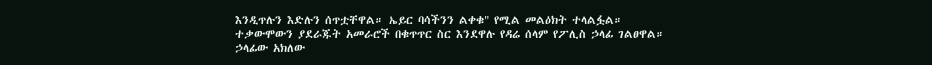እንዲጥሉን እድሉን ሰጥቷቸዋል። ኤይር ባሳችንን ልቀቁ" የሚል መልዕክት ተላልፏል።
ተቃውሞውን ያደራጁት አመራሮች በቁጥጥር ስር እንደዋሉ የዳሬ ሰላም የፖሊስ ኃላፊ ገልፀዋል።
ኃላፊው አክለው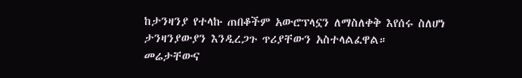ከታንዛንያ የተላኩ ጠበቆችም አውሮፕላኗን ለማስለቀቅ እየሰሩ ስለሆነ ታንዛንያውያን እንዲረጋጉ ጥሪያቸውን አስተላልፈዋል።
መሬታቸውና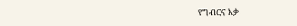የግብርና እቃ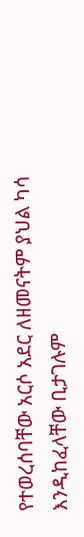የተወረሰባቸው አርሶ አደር ለዘመናትም ያህል ካሳ እንዲከፈላቸው ቢታገሉም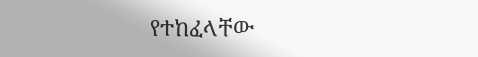የተከፈላቸው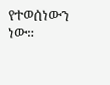የተወሰነውን ነው።